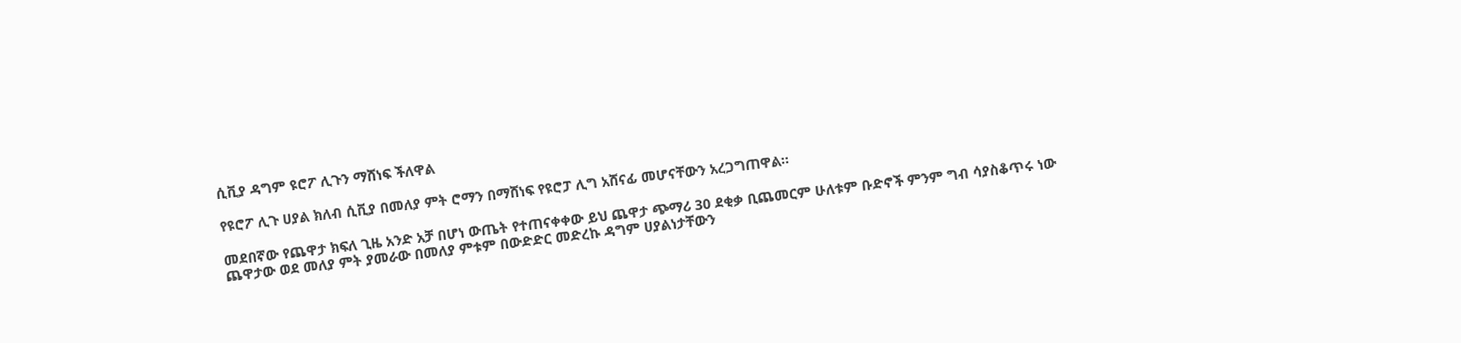ሲቪያ ዳግም ዩሮፖ ሊጉን ማሸነፍ ችለዋል

የዩሮፖ ሊጉ ሀያል ክለብ ሲቪያ በመለያ ምት ሮማን በማሸነፍ የዩሮፓ ሊግ አሸናፊ መሆናቸውን አረጋግጠዋል።

መደበኛው የጨዋታ ክፍለ ጊዜ አንድ አቻ በሆነ ውጤት የተጠናቀቀው ይህ ጨዋታ ጭማሪ 30 ደቂቃ ቢጨመርም ሁለቱም ቡድኖች ምንም ግብ ሳያስቆጥሩ ነው ጨዋታው ወደ መለያ ምት ያመራው በመለያ ምቱም በውድድር መድረኩ ዳግም ሀያልነታቸውን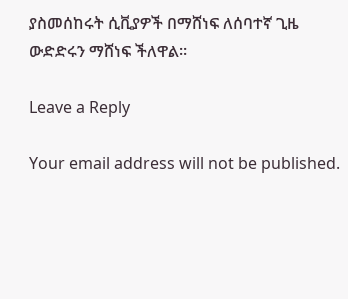ያስመሰከሩት ሲቪያዎች በማሸነፍ ለሰባተኛ ጊዜ ውድድሩን ማሸነፍ ችለዋል።

Leave a Reply

Your email address will not be published.